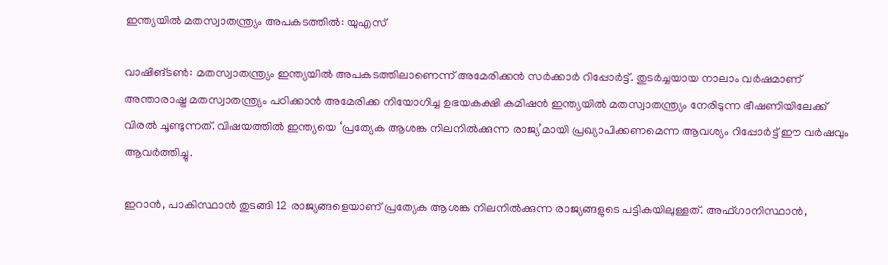ഇന്ത്യയിൽ മതസ്വാതന്ത്ര്യം അപകടത്തില്‍: യുഎസ്

വാഷിങ്‌ടൺ: മതസ്വാതന്ത്ര്യം ഇന്ത്യയിൽ അപകടത്തിലാണെന്ന്‌ അമേരിക്കൻ സർക്കാർ റിപ്പോർട്ട്‌. തുടർച്ചയായ നാലാം വർഷമാണ്‌ അന്താരാഷ്ട്ര മതസ്വാതന്ത്ര്യം പഠിക്കാൻ അമേരിക്ക നിയോഗിച്ച ഉഭയകക്ഷി കമിഷൻ ഇന്ത്യയിൽ മതസ്വാതന്ത്ര്യം നേരിടുന്ന ഭീഷണിയിലേക്ക്‌ വിരൽ ചൂണ്ടുന്നത്‌. വിഷയത്തിൽ ഇന്ത്യയെ ‘പ്രത്യേക ആശങ്ക നിലനിൽക്കുന്ന രാജ്യ’മായി പ്രഖ്യാപിക്കണമെന്ന ആവശ്യം റിപ്പോർട്ട്‌ ഈ വർഷവും ആവർത്തിച്ചു.

ഇറാൻ, പാകിസ്ഥാൻ തുടങ്ങി 12 രാജ്യങ്ങളെയാണ്‌ പ്രത്യേക ആശങ്ക നിലനിൽക്കുന്ന രാജ്യങ്ങളുടെ പട്ടികയിലുള്ളത്. അഫ്‌ഗാനിസ്ഥാൻ,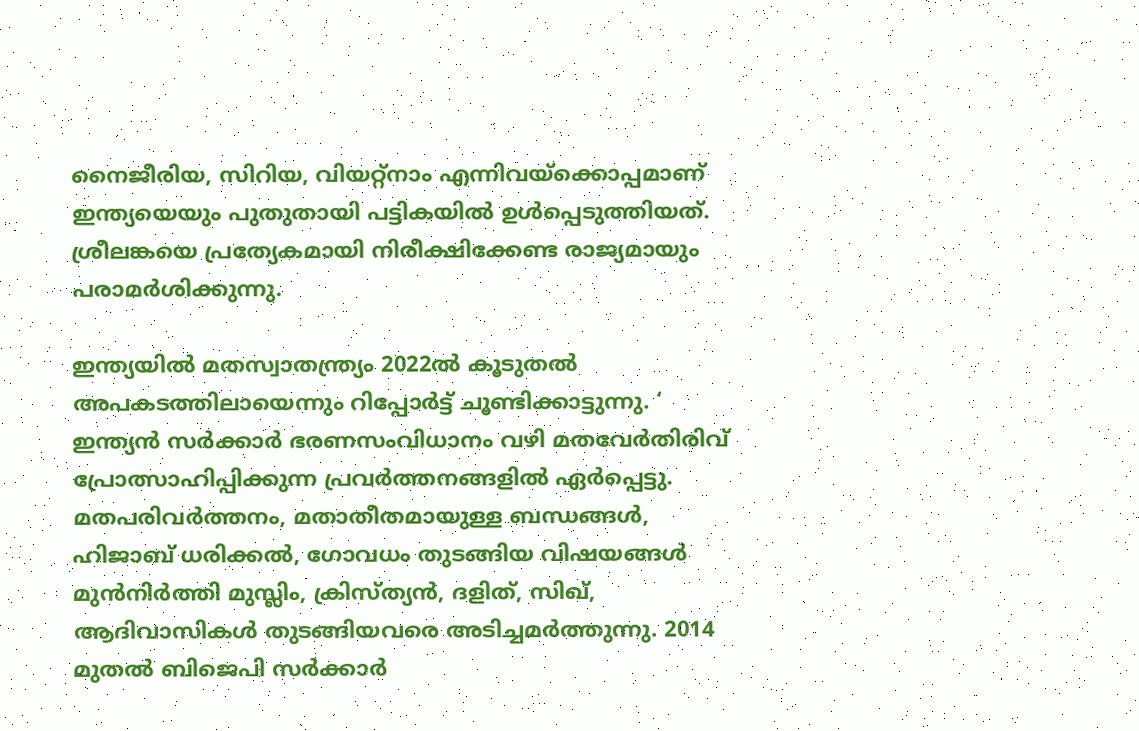നൈജീരിയ, സിറിയ, വിയറ്റ്‌നാം എന്നിവയ്ക്കൊപ്പമാണ്‌ ഇന്ത്യയെയും പുതുതായി പട്ടികയിൽ ഉൾപ്പെടുത്തിയത്‌. ശ്രീലങ്കയെ പ്രത്യേകമായി നിരീക്ഷിക്കേണ്ട രാജ്യമായും പരാമർശിക്കുന്നു.

ഇന്ത്യയിൽ മതസ്വാതന്ത്ര്യം 2022ൽ കൂടുതൽ അപകടത്തിലായെന്നും റിപ്പോർട്ട്‌ ചൂണ്ടിക്കാട്ടുന്നു. ‘ ഇന്ത്യൻ സർക്കാർ ഭരണസംവിധാനം വഴി മതവേർതിരിവ്‌ പ്രോത്സാഹിപ്പിക്കുന്ന പ്രവർത്തനങ്ങളിൽ ഏർപ്പെട്ടു. മതപരിവർത്തനം, മതാതീതമായുള്ള ബന്ധങ്ങൾ, ഹിജാബ്‌ ധരിക്കൽ, ഗോവധം തുടങ്ങിയ വിഷയങ്ങൾ മുൻനിർത്തി മുസ്ലിം, ക്രിസ്‌ത്യൻ, ദളിത്‌, സിഖ്‌, ആദിവാസികൾ തുടങ്ങിയവരെ അടിച്ചമർത്തുന്നു. 2014 മുതൽ ബിജെപി സർക്കാർ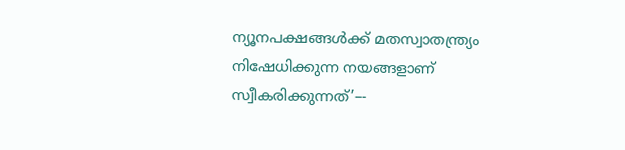ന്യൂനപക്ഷങ്ങൾക്ക്‌ മതസ്വാതന്ത്ര്യം നിഷേധിക്കുന്ന നയങ്ങളാണ്‌ സ്വീകരിക്കുന്നത്‌’–-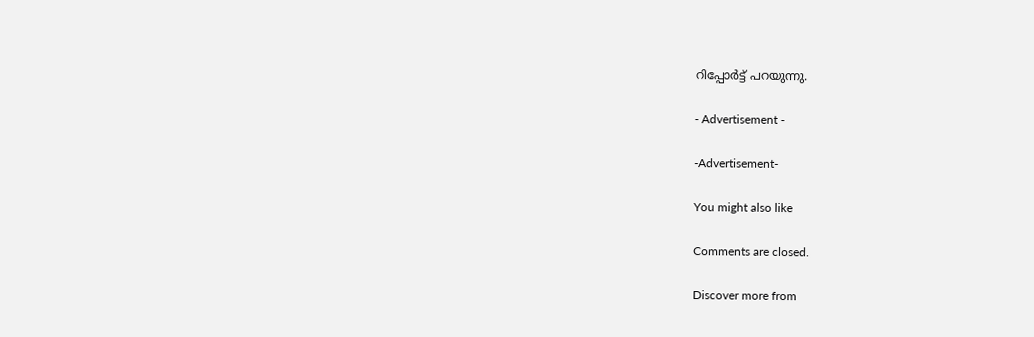റിപ്പോർട്ട്‌ പറയുന്നു.

- Advertisement -

-Advertisement-

You might also like

Comments are closed.

Discover more from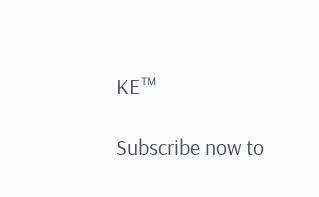KE™

Subscribe now to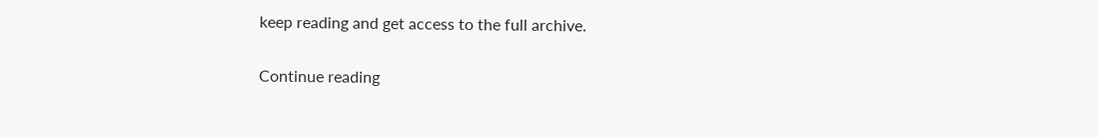keep reading and get access to the full archive.

Continue reading